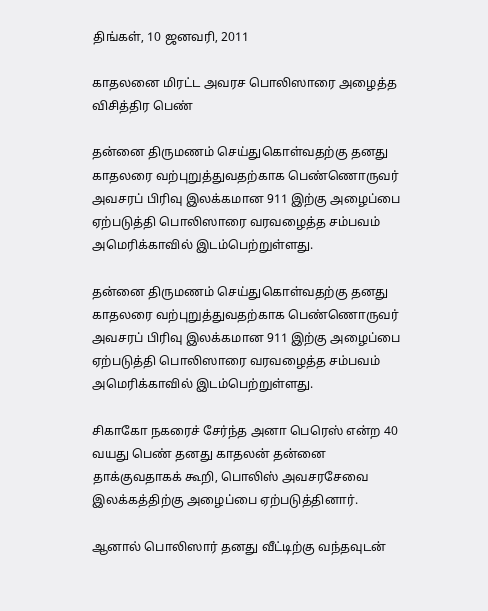திங்கள், 10 ஜனவரி, 2011

காதலனை மிரட்ட அவரச பொலிஸாரை அழைத்த விசித்திர பெண்

தன்னை திருமணம் செய்துகொள்வதற்கு தனது காதலரை வற்புறுத்துவதற்காக பெண்ணொருவர் அவசரப் பிரிவு இலக்கமான 911 இற்கு அழைப்பை ஏற்படுத்தி பொலிஸாரை வரவழைத்த சம்பவம் அமெரிக்காவில் இடம்பெற்றுள்ளது.

தன்னை திருமணம் செய்துகொள்வதற்கு தனது காதலரை வற்புறுத்துவதற்காக பெண்ணொருவர் அவசரப் பிரிவு இலக்கமான 911 இற்கு அழைப்பை ஏற்படுத்தி பொலிஸாரை வரவழைத்த சம்பவம் அமெரிக்காவில் இடம்பெற்றுள்ளது.

சிகாகோ நகரைச் சேர்ந்த அனா பெரெஸ் என்ற 40 வயது பெண் தனது காதலன் தன்னை தாக்குவதாகக் கூறி, பொலிஸ் அவசரசேவை இலக்கத்திற்கு அழைப்பை ஏற்படுத்தினார்.

ஆனால் பொலிஸார் தனது வீட்டிற்கு வந்தவுடன்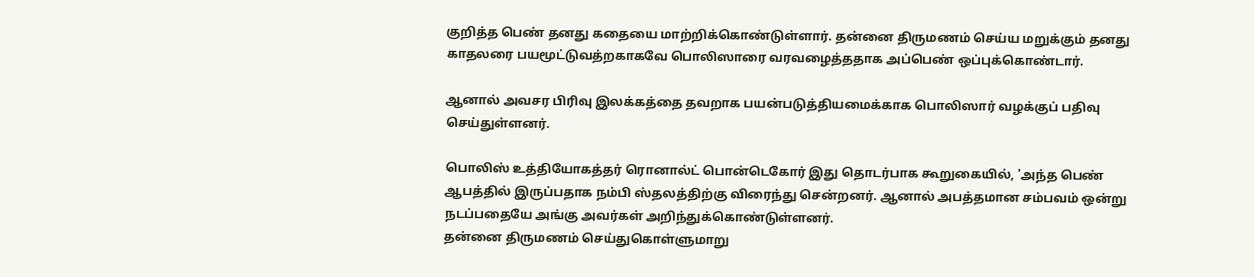குறித்த பெண் தனது கதையை மாற்றிக்கொண்டுள்ளார். தன்னை திருமணம் செய்ய மறுக்கும் தனது காதலரை பயமூட்டுவத்றகாகவே பொலிஸாரை வரவழைத்ததாக அப்பெண் ஒப்புக்கொண்டார்.

ஆனால் அவசர பிரிவு இலக்கத்தை தவறாக பயன்படுத்தியமைக்காக பொலிஸார் வழக்குப் பதிவு செய்துள்ளனர்.

பொலிஸ் உத்தியோகத்தர் ரொனால்ட் பொன்டெகோர் இது தொடர்பாக கூறுகையில், 'அந்த பெண் ஆபத்தில் இருப்பதாக நம்பி ஸ்தலத்திற்கு விரைந்து சென்றனர். ஆனால் அபத்தமான சம்பவம் ஒன்று நடப்பதையே அங்கு அவர்கள் அறிந்துக்கொண்டுள்ளனர்.
தன்னை திருமணம் செய்துகொள்ளுமாறு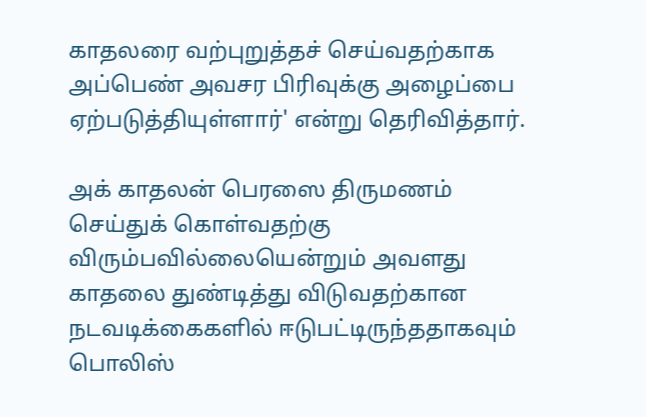காதலரை வற்புறுத்தச் செய்வதற்காக அப்பெண் அவசர பிரிவுக்கு அழைப்பை ஏற்படுத்தியுள்ளார்' என்று தெரிவித்தார்.

அக் காதலன் பெரஸை திருமணம் செய்துக் கொள்வதற்கு விரும்பவில்லையென்றும் அவளது காதலை துண்டித்து விடுவதற்கான நடவடிக்கைகளில் ஈடுபட்டிருந்ததாகவும் பொலிஸ்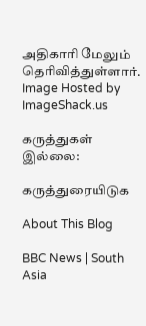அதிகாரி மேலும் தெரிவித்துள்ளார்.
Image Hosted by ImageShack.us

கருத்துகள் இல்லை:

கருத்துரையிடுக

About This Blog

BBC News | South Asia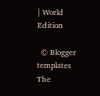| World Edition

  © Blogger templates The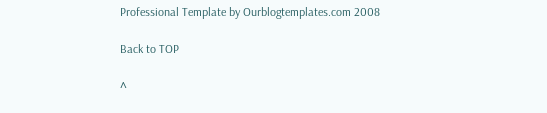Professional Template by Ourblogtemplates.com 2008

Back to TOP

^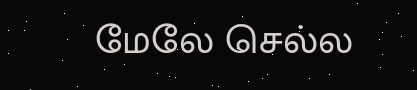மேலே செல்ல